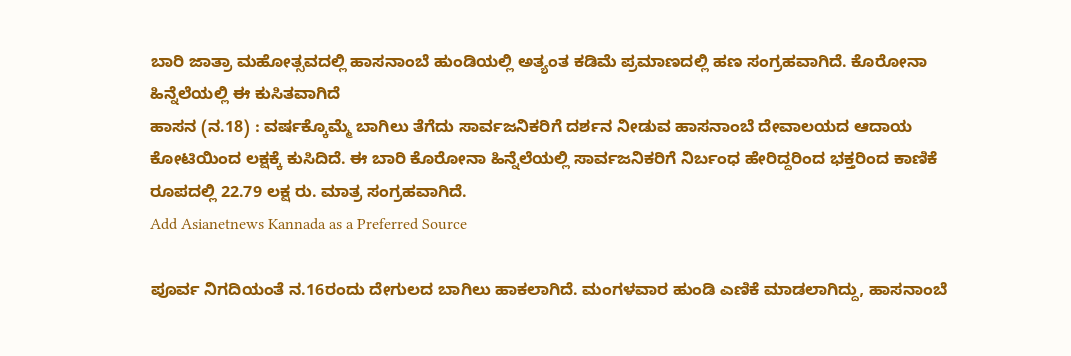ಬಾರಿ ಜಾತ್ರಾ ಮಹೋತ್ಸವದಲ್ಲಿ ಹಾಸನಾಂಬೆ ಹುಂಡಿಯಲ್ಲಿ ಅತ್ಯಂತ ಕಡಿಮೆ ಪ್ರಮಾಣದಲ್ಲಿ ಹಣ ಸಂಗ್ರಹವಾಗಿದೆ. ಕೊರೋನಾ ಹಿನ್ನೆಲೆಯಲ್ಲಿ ಈ ಕುಸಿತವಾಗಿದೆ
ಹಾಸನ (ನ.18) : ವರ್ಷಕ್ಕೊಮ್ಮೆ ಬಾಗಿಲು ತೆಗೆದು ಸಾರ್ವಜನಿಕರಿಗೆ ದರ್ಶನ ನೀಡುವ ಹಾಸನಾಂಬೆ ದೇವಾಲಯದ ಆದಾಯ ಕೋಟಿಯಿಂದ ಲಕ್ಷಕ್ಕೆ ಕುಸಿದಿದೆ. ಈ ಬಾರಿ ಕೊರೋನಾ ಹಿನ್ನೆಲೆಯಲ್ಲಿ ಸಾರ್ವಜನಿಕರಿಗೆ ನಿರ್ಬಂಧ ಹೇರಿದ್ದರಿಂದ ಭಕ್ತರಿಂದ ಕಾಣಿಕೆ ರೂಪದಲ್ಲಿ 22.79 ಲಕ್ಷ ರು. ಮಾತ್ರ ಸಂಗ್ರಹವಾಗಿದೆ.
Add Asianetnews Kannada as a Preferred Source

ಪೂರ್ವ ನಿಗದಿಯಂತೆ ನ.16ರಂದು ದೇಗುಲದ ಬಾಗಿಲು ಹಾಕಲಾಗಿದೆ. ಮಂಗಳವಾರ ಹುಂಡಿ ಎಣಿಕೆ ಮಾಡಲಾಗಿದ್ದು, ಹಾಸನಾಂಬೆ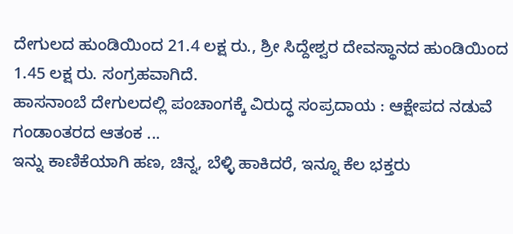ದೇಗುಲದ ಹುಂಡಿಯಿಂದ 21.4 ಲಕ್ಷ ರು., ಶ್ರೀ ಸಿದ್ದೇಶ್ವರ ದೇವಸ್ಥಾನದ ಹುಂಡಿಯಿಂದ 1.45 ಲಕ್ಷ ರು. ಸಂಗ್ರಹವಾಗಿದೆ.
ಹಾಸನಾಂಬೆ ದೇಗುಲದಲ್ಲಿ ಪಂಚಾಂಗಕ್ಕೆ ವಿರುದ್ಧ ಸಂಪ್ರದಾಯ : ಆಕ್ಷೇಪದ ನಡುವೆ ಗಂಡಾಂತರದ ಆತಂಕ ...
ಇನ್ನು ಕಾಣಿಕೆಯಾಗಿ ಹಣ, ಚಿನ್ನ, ಬೆಳ್ಳಿ ಹಾಕಿದರೆ, ಇನ್ನೂ ಕೆಲ ಭಕ್ತರು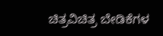ಚಿತ್ರವಿಚಿತ್ರ ಬೇಡಿಕೆಗಳ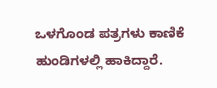ಒಳಗೊಂಡ ಪತ್ರಗಳು ಕಾಣಿಕೆ ಹುಂಡಿಗಳಲ್ಲಿ ಹಾಕಿದ್ದಾರೆ.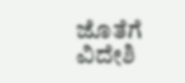ಜೊತೆಗೆ ವಿದೇಶಿ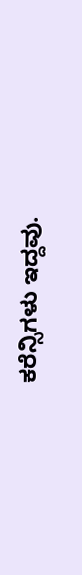ಕರೆನ್ಸಿಗಳು ಇದ್ದವು.